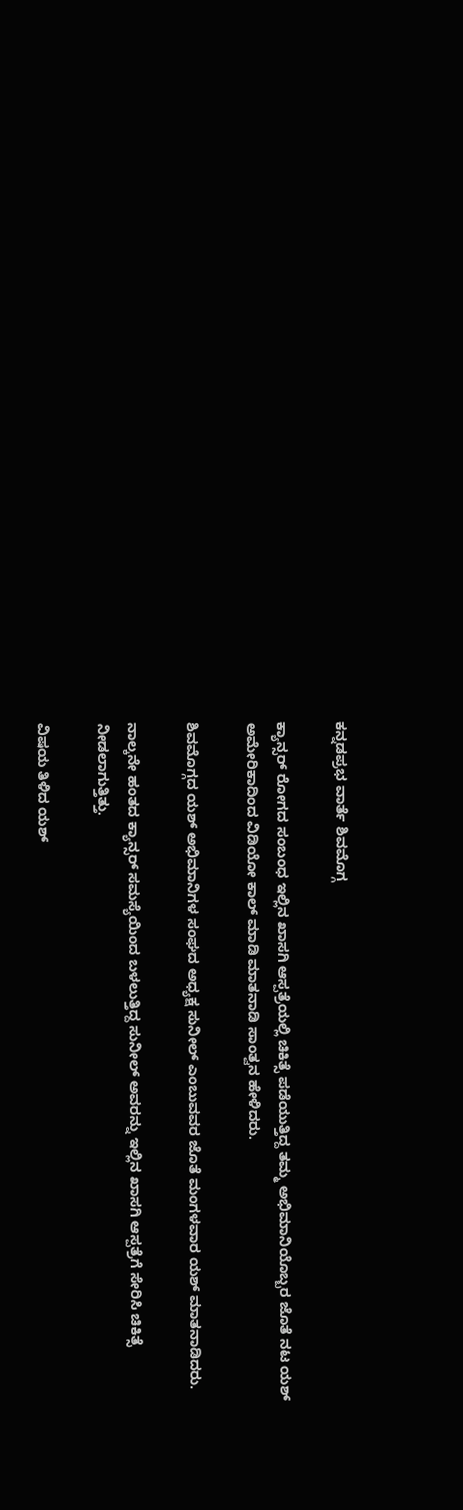ಕನ್ನಡಪ್ರಭ ವಾರ್ತೆ ಶಿವಮೊಗ್ಗ

ಕ್ಯಾನ್ಸರ್ ರೋಗದ ಸಂಬಂಧ ಇಲ್ಲಿನ ಖಾಸಗಿ ಆಸ್ಪತ್ರೆಯಲ್ಲಿ ಚಿಕಿತ್ಸೆ ಪಡೆಯುತ್ತಿದ್ದ ತಮ್ಮ ಅಭಿಮಾನಿಯೊಬ್ಬರ ಜೊತೆ ನಟ ಯಶ್ ಅಮೇರಿಕಾದಿಂದ ವಿಡಿಯೋ ಕಾಲ್ ಮಾಡಿ ಮಾತನಾಡಿ ಸಾಂತ್ವನ ಹೇಳಿದರು.

ಶಿವಮೊಗ್ಗದ ಯಶ್ ಅಭಿಮಾನಿಗಳ ಸಂಘದ ಅಧ್ಯಕ್ಷ ಸುನೀಲ್ ಎಂಬುವವರ ಜೊತೆ ಮಂಗಳವಾರ ಯಶ್ ಮಾತನಾಡಿದರು.

ನಾಲ್ಕನೇ ಹಂತದ ಕ್ಯಾನ್ಸರ್ ಸಮಸ್ಯೆಯಿಂದ ಬಳಲುತ್ತಿದ್ದ ಸುನೀಲ್ ಅವರನ್ನು ಇಲ್ಲಿನ ಖಾಸಗಿ ಆಸ್ಪತ್ರೆಗೆ ಸೇರಿಸಿ ಚಿಕಿತ್ಸೆ ನೀಡಲಾಗುತ್ತಿತ್ತು.

ವಿಷಯ ತಿಳಿದ ಯಶ್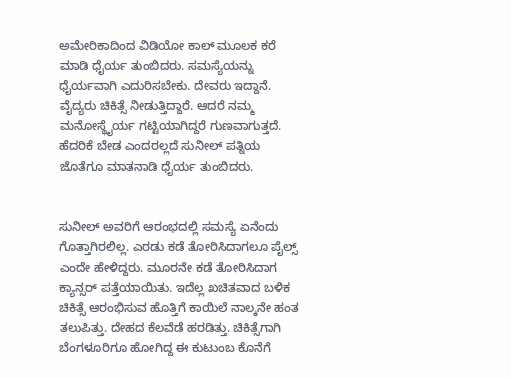ಅಮೇರಿಕಾದಿಂದ ವಿಡಿಯೋ ಕಾಲ್ ಮೂಲಕ ಕರೆ ಮಾಡಿ ಧೈರ್ಯ ತುಂಬಿದರು. ಸಮಸ್ಯೆಯನ್ನು ಧೈರ್ಯವಾಗಿ ಎದುರಿಸಬೇಕು. ದೇವರು ಇದ್ದಾನೆ. ವೈದ್ಯರು ಚಿಕಿತ್ಸೆ ನೀಡುತ್ತಿದ್ದಾರೆ. ಆದರೆ ನಮ್ಮ ಮನೋಸ್ಥೈರ್ಯ ಗಟ್ಟಿಯಾಗಿದ್ದರೆ ಗುಣವಾಗುತ್ತದೆ. ಹೆದರಿಕೆ ಬೇಡ ಎಂದರಲ್ಲದೆ ಸುನೀಲ್ ಪತ್ನಿಯ ಜೊತೆಗೂ ಮಾತನಾಡಿ ಧೈರ್ಯ ತುಂಬಿದರು.


ಸುನೀಲ್‌ ಅವರಿಗೆ ಆರಂಭದಲ್ಲಿ ಸಮಸ್ಯೆ ಏನೆಂದು ಗೊತ್ತಾಗಿರಲಿಲ್ಲ. ಎರಡು ಕಡೆ ತೋರಿಸಿದಾಗಲೂ ಪೈಲ್ಸ್‌ ಎಂದೇ ಹೇಳಿದ್ದರು. ಮೂರನೇ ಕಡೆ ತೋರಿಸಿದಾಗ ಕ್ಯಾನ್ಸರ್‌ ಪತ್ತೆಯಾಯಿತು. ಇದೆಲ್ಲ ಖಚಿತವಾದ ಬಳಿಕ ಚಿಕಿತ್ಸೆ ಆರಂಭಿಸುವ ಹೊತ್ತಿಗೆ ಕಾಯಿಲೆ ನಾಲ್ಕನೇ ಹಂತ ತಲುಪಿತ್ತು. ದೇಹದ ಕೆಲವೆಡೆ ಹರಡಿತ್ತು. ಚಿಕಿತ್ಸೆಗಾಗಿ ಬೆಂಗಳೂರಿಗೂ ಹೋಗಿದ್ದ ಈ ಕುಟುಂಬ ಕೊನೆಗೆ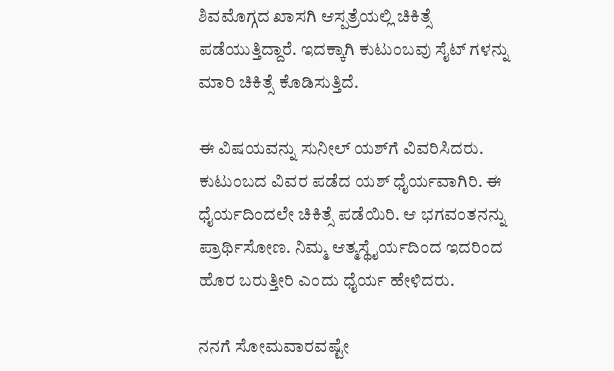ಶಿವಮೊಗ್ಗದ ಖಾಸಗಿ ಆಸ್ಪತ್ರೆಯಲ್ಲಿ ಚಿಕಿತ್ಸೆ ಪಡೆಯುತ್ತಿದ್ದಾರೆ. ಇದಕ್ಕಾಗಿ ಕುಟುಂಬವು ಸೈಟ್‌ ಗಳನ್ನು ಮಾರಿ ಚಿಕಿತ್ಸೆ ಕೊಡಿಸುತ್ತಿದೆ.

ಈ ವಿಷಯವನ್ನು ಸುನೀಲ್‌ ಯಶ್‌ಗೆ ವಿವರಿಸಿದರು. ಕುಟುಂಬದ ವಿವರ ಪಡೆದ ಯಶ್‌ ಧೈರ್ಯವಾಗಿರಿ. ಈ ಧೈರ್ಯದಿಂದಲೇ ಚಿಕಿತ್ಸೆ ಪಡೆಯಿರಿ. ಆ ಭಗವಂತನನ್ನು ಪ್ರಾರ್ಥಿಸೋಣ. ನಿಮ್ಮ ಆತ್ಮಸ್ಥೈರ್ಯದಿಂದ ಇದರಿಂದ ಹೊರ ಬರುತ್ತೀರಿ ಎಂದು ಧೈರ್ಯ ಹೇಳಿದರು.

ನನಗೆ ಸೋಮವಾರವಷ್ಟೇ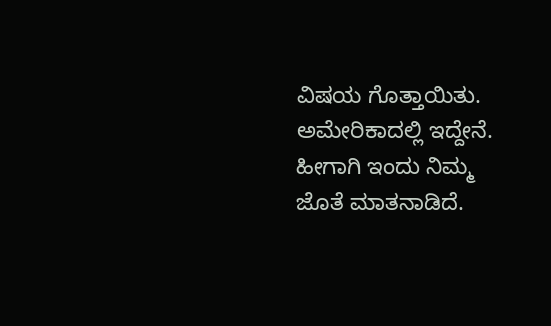ವಿಷಯ ಗೊತ್ತಾಯಿತು. ಅಮೇರಿಕಾದಲ್ಲಿ ಇದ್ದೇನೆ. ಹೀಗಾಗಿ ಇಂದು ನಿಮ್ಮ ಜೊತೆ ಮಾತನಾಡಿದೆ.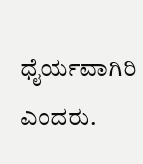ಧೈರ್ಯವಾಗಿರಿ ಎಂದರು.